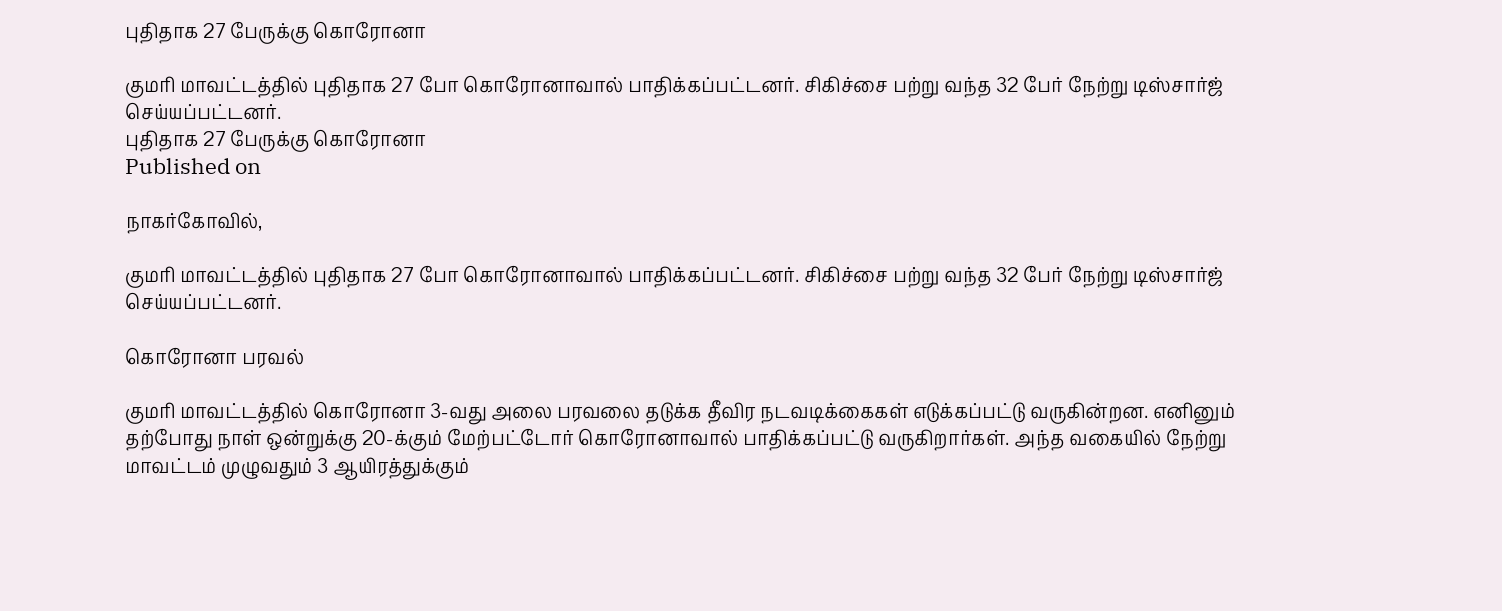புதிதாக 27 பேருக்கு கொரோனா

குமரி மாவட்டத்தில் புதிதாக 27 போ கொரோனாவால் பாதிக்கப்பட்டனர். சிகிச்சை பற்று வந்த 32 பேர் நேற்று டிஸ்சார்ஜ் செய்யப்பட்டனர்.
புதிதாக 27 பேருக்கு கொரோனா
Published on

நாகர்கோவில்,

குமரி மாவட்டத்தில் புதிதாக 27 போ கொரோனாவால் பாதிக்கப்பட்டனர். சிகிச்சை பற்று வந்த 32 பேர் நேற்று டிஸ்சார்ஜ் செய்யப்பட்டனர்.

கொரோனா பரவல்

குமரி மாவட்டத்தில் கொரோனா 3-வது அலை பரவலை தடுக்க தீவிர நடவடிக்கைகள் எடுக்கப்பட்டு வருகின்றன. எனினும் தற்போது நாள் ஒன்றுக்கு 20-க்கும் மேற்பட்டோர் கொரோனாவால் பாதிக்கப்பட்டு வருகிறார்கள். அந்த வகையில் நேற்று மாவட்டம் முழுவதும் 3 ஆயிரத்துக்கும்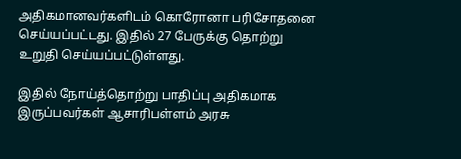அதிகமானவர்களிடம் கொரோனா பரிசோதனை செய்யப்பட்டது. இதில் 27 பேருக்கு தொற்று உறுதி செய்யப்பட்டுள்ளது.

இதில் நோய்த்தொற்று பாதிப்பு அதிகமாக இருப்பவர்கள் ஆசாரிபள்ளம் அரசு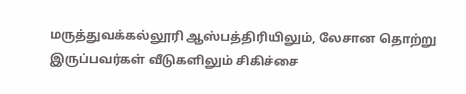மருத்துவக்கல்லூரி ஆஸ்பத்திரியிலும், லேசான தொற்று இருப்பவர்கள் வீடுகளிலும் சிகிச்சை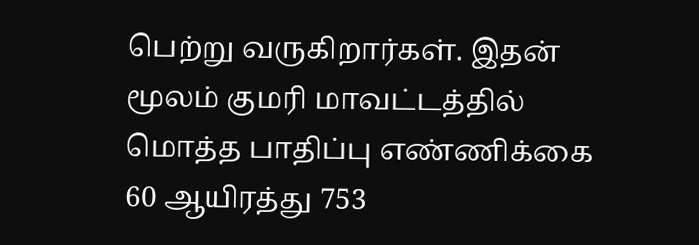பெற்று வருகிறார்கள். இதன் மூலம் குமரி மாவட்டத்தில் மொத்த பாதிப்பு எண்ணிக்கை 60 ஆயிரத்து 753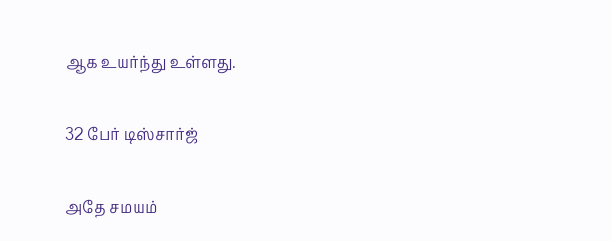ஆக உயர்ந்து உள்ளது.

32 பேர் டிஸ்சார்ஜ்

அதே சமயம்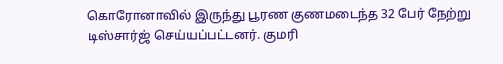கொரோனாவில் இருந்து பூரண குணமடைந்த 32 பேர் நேற்று டிஸ்சார்ஜ் செய்யப்பட்டனர். குமரி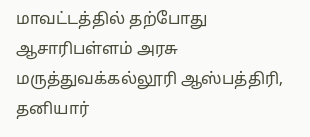மாவட்டத்தில் தற்போது ஆசாரிபள்ளம் அரசு மருத்துவக்கல்லூரி ஆஸ்பத்திரி, தனியார்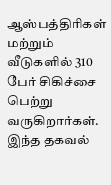ஆஸ்பத்திரிகள் மற்றும் வீடுகளில் 310 பேர் சிகிச்சை பெற்று வருகிறார்கள். இந்த தகவல்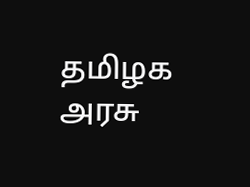தமிழக அரசு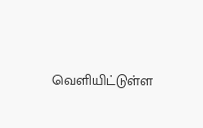வெளியிட்டுள்ள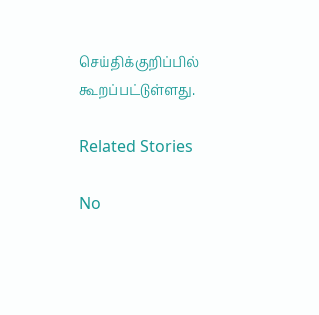செய்திக்குறிப்பில் கூறப்பட்டுள்ளது.

Related Stories

No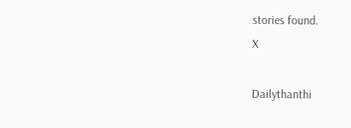stories found.
X

Dailythanthi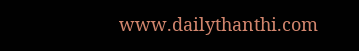www.dailythanthi.com